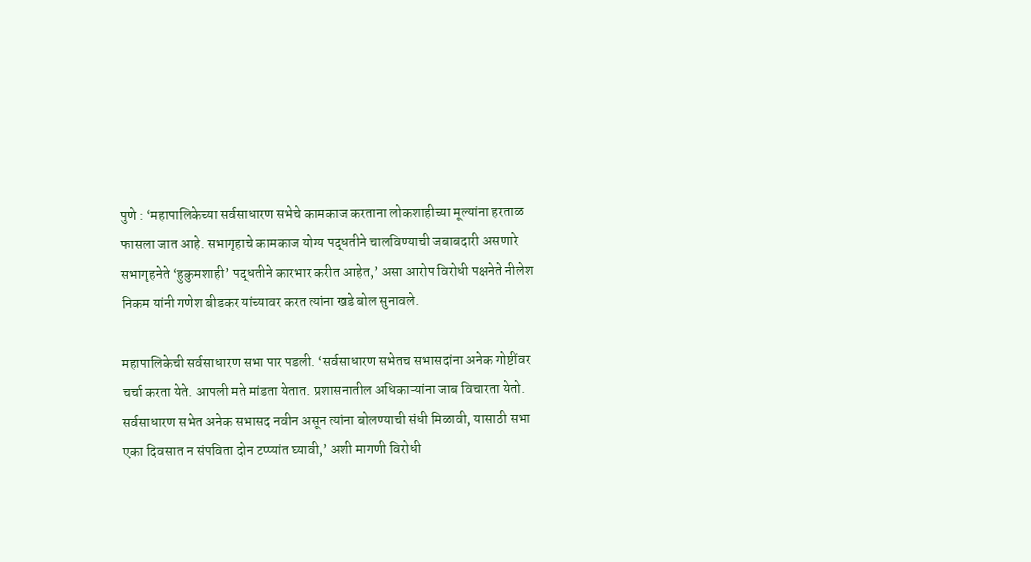पुणे : ‘महापालिकेच्या सर्वसाधारण सभेचे कामकाज करताना लोकशाहीच्या मूल्यांना हरताळ फासला जात आहे. सभागृहाचे कामकाज योग्य पद्धतीने चालविण्याची जबाबदारी असणारे सभागृहनेते ‘हुकुमशाही’ पद्धतीने कारभार करीत आहेत,’ असा आरोप विरोधी पक्षनेते नीलेश निकम यांनी गणेश बीडकर यांच्यावर करत त्यांना खडे बोल सुनावले.

महापालिकेची सर्वसाधारण सभा पार पडली. ‘सर्वसाधारण सभेतच सभासदांना अनेक गोष्टींवर चर्चा करता येते. आपली मते मांडता येतात. प्रशासनातील अधिकाऱ्यांना जाब विचारता येतो. सर्वसाधारण सभेत अनेक सभासद नवीन असून त्यांना बोलण्याची संधी मिळावी, यासाठी सभा एका दिवसात न संपविता दोन टप्प्यांत घ्यावी,’ अशी मागणी विरोधी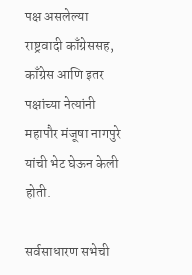पक्ष असलेल्या राष्ट्रवादी काँग्रेससह, काँग्रेस आणि इतर पक्षांच्या नेत्यांनी महापौर मंजूषा नागपुरे यांची भेट घेऊन केली होती.

सर्वसाधारण सभेची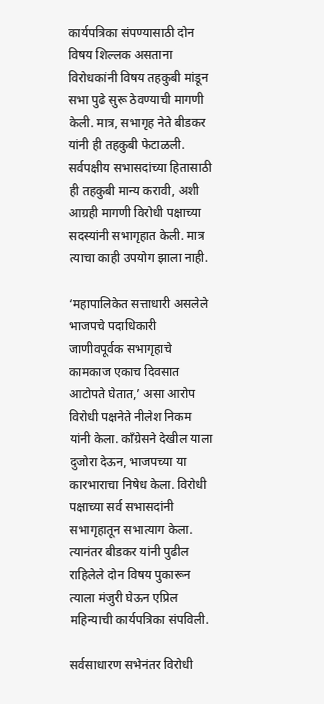कार्यपत्रिका संपण्यासाठी दोन विषय शिल्लक असताना विरोधकांनी विषय तहकुबी मांडून सभा पुढे सुरू ठेवण्याची मागणी केली. मात्र, सभागृह नेते बीडकर यांनी ही तहकुबी फेटाळली. सर्वपक्षीय सभासदांच्या हितासाठी ही तहकुबी मान्य करावी, अशी आग्रही मागणी विरोधी पक्षाच्या सदस्यांनी सभागृहात केली. मात्र त्याचा काही उपयोग झाला नाही.

‘महापालिकेत सत्ताधारी असलेले भाजपचे पदाधिकारी जाणीवपूर्वक सभागृहाचे कामकाज एकाच दिवसात आटोपते घेतात,’ असा आरोप विरोधी पक्षनेते नीलेश निकम यांनी केला. काँग्रेसने देखील याला दुजोरा देऊन, भाजपच्या या कारभाराचा निषेध केला. विरोधी पक्षाच्या सर्व सभासदांनी सभागृहातून सभात्याग केला. त्यानंतर बीडकर यांनी पुढील राहिलेले दोन विषय पुकारून त्याला मंजुरी घेऊन एप्रिल महिन्याची कार्यपत्रिका संपविली.

सर्वसाधारण सभेनंतर विरोधी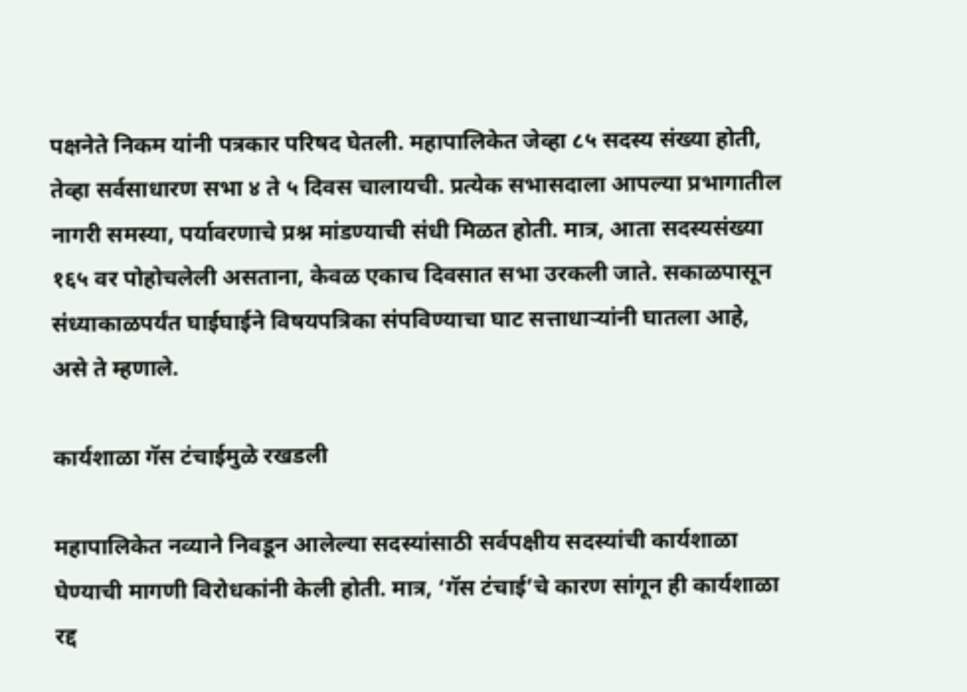पक्षनेते निकम यांनी पत्रकार परिषद घेतली. महापालिकेत जेव्हा ८५ सदस्य संख्या होती, तेव्हा सर्वसाधारण सभा ४ ते ५ दिवस चालायची. प्रत्येक सभासदाला आपल्या प्रभागातील नागरी समस्या, पर्यावरणाचे प्रश्न मांडण्याची संधी मिळत होती. मात्र, आता सदस्यसंख्या १६५ वर पोहोचलेली असताना, केवळ एकाच दिवसात सभा उरकली जाते. सकाळपासून संध्याकाळपर्यंत घाईघाईने विषयपत्रिका संपविण्याचा घाट सत्ताधाऱ्यांनी घातला आहे, असे ते म्हणाले.

कार्यशाळा गॅस टंचाईमुळे रखडली

महापालिकेत नव्याने निवडून आलेल्या सदस्यांसाठी सर्वपक्षीय सदस्यांची कार्यशाळा घेण्याची मागणी विरोधकांनी केली होती. मात्र, ‘गॅस टंचाई’चे कारण सांगून ही कार्यशाळा रद्द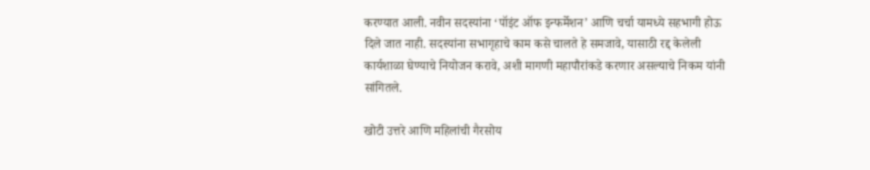करण्यात आली. नवीन सदस्यांना ‘पॉइंट ऑफ इन्फर्मेशन’ आणि चर्चा यामध्ये सहभागी होऊ दिले जात नाही. सदस्यांना सभागृहाचे काम कसे चालते हे समजावे, यासाठी रद्द केलेली कार्यशाळा घेण्याचे नियोजन करावे, अशी मागणी महापौरांकडे करणार असल्याचे निकम यांनी सांगितले.

खोटी उत्तरे आणि महिलांची गैरसोय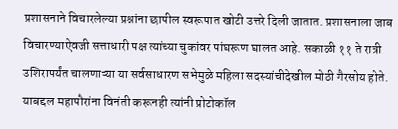प्रशासनाने विचारलेल्या प्रश्नांना छापील स्वरूपात खोटी उत्तरे दिली जातात. प्रशासनाला जाब विचारण्याऐवजी सत्ताधारी पक्ष त्यांच्या चुकांवर पांघरूण घालत आहे. सकाळी ११ ते रात्री उशिरापर्यंत चालणाऱ्या या सर्वसाधारण सभेमुळे महिला सदस्यांचीदेखील मोठी गैरसोय होते. याबद्दल महापौरांना विनंती करूनही त्यांनी प्रोटोकॉल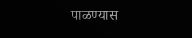पाळण्यास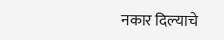नकार दिल्याचे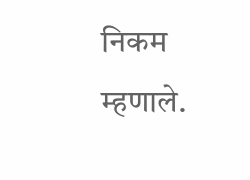निकम म्हणाले.